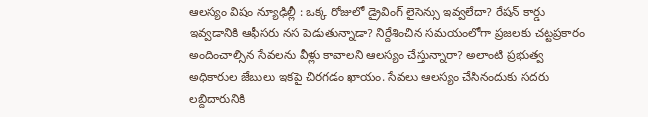ఆలస్యం విషం న్యూఢిల్లీ : ఒక్క రోజులో డ్రైవింగ్ లైసెన్సు ఇవ్వలేదా? రేషన్ కార్డు ఇవ్వడానికి ఆఫీసరు నస పెడుతున్నాడా? నిర్దేశించిన సమయంలోగా ప్రజలకు చట్టప్రకారం అందించాల్సిన సేవలను వీళ్లు కావాలని ఆలస్యం చేస్తున్నారా? అలాంటి ప్రభుత్వ అధికారుల జేబులు ఇకపై చిరగడం ఖాయం. సేవలు ఆలస్యం చేసినందుకు సదరు లబ్దిదారునికి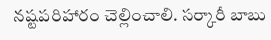నష్టపరిహారం చెల్లించాలి. సర్కారీ బాబు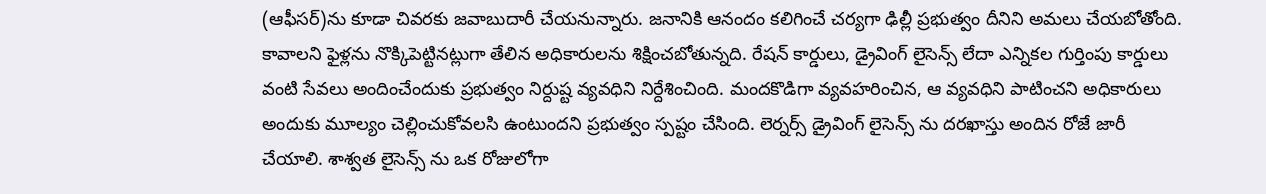(ఆఫీసర్)ను కూడా చివరకు జవాబుదారీ చేయనున్నారు. జనానికి ఆనందం కలిగించే చర్యగా ఢిల్లీ ప్రభుత్వం దీనిని అమలు చేయబోతోంది. కావాలని ఫైళ్లను నొక్కిపెట్టినట్లుగా తేలిన అధికారులను శిక్షించబోతున్నది. రేషన్ కార్డులు, డ్రైవింగ్ లైసెన్స్ లేదా ఎన్నికల గుర్తింపు కార్డులు వంటి సేవలు అందించేందుకు ప్రభుత్వం నిర్దుష్ట వ్యవధిని నిర్దేశించింది. మందకొడిగా వ్యవహరించిన, ఆ వ్యవధిని పాటించని అధికారులు అందుకు మూల్యం చెల్లించుకోవలసి ఉంటుందని ప్రభుత్వం స్పష్టం చేసింది. లెర్నర్స్ డ్రైవింగ్ లైసెన్స్ ను దరఖాస్తు అందిన రోజే జారీ చేయాలి. శాశ్వత లైసెన్స్ ను ఒక రోజులోగా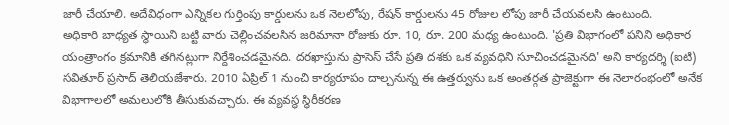జారీ చేయాలి. అదేవిధంగా ఎన్నికల గుర్తింపు కార్డులను ఒక నెలలోపు, రేషన్ కార్డులను 45 రోజుల లోపు జారీ చేయవలసి ఉంటుంది.
అధికారి బాధ్యత స్థాయిని బట్టి వారు చెల్లించవలసిన జరిమానా రోజుకు రూ. 10, రూ. 200 మధ్య ఉంటుంది. 'ప్రతి విభాగంలో పనిని అధికార యంత్రాంగం క్రమానికి తగినట్లుగా నిర్దేశించడమైనది. దరఖాస్తును ప్రాసెస్ చేసే ప్రతి దశకు ఒక వ్యవధిని సూచించడమైనది' అని కార్యదర్శి (ఐటి) సవితూర్ ప్రసాద్ తెలియజేశారు. 2010 ఏప్రిల్ 1 నుంచి కార్యరూపం దాల్చనున్న ఈ ఉత్తర్వును ఒక అంతర్గత ప్రాజెక్టుగా ఈ నెలారంభంలో అనేక విభాగాలలో అమలులోకి తీసుకువచ్చారు. ఈ వ్యవస్థ స్థిరీకరణ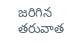జరిగిన తరువాత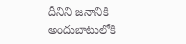దీనిని జనానికి అందుబాటులోకి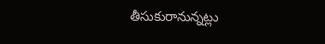తీసుకురానున్నట్లు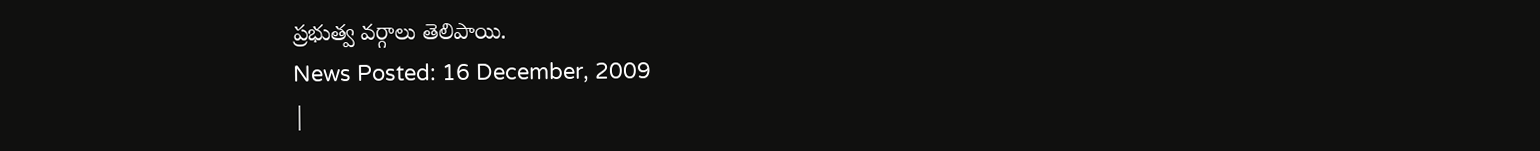ప్రభుత్వ వర్గాలు తెలిపాయి.
News Posted: 16 December, 2009
|